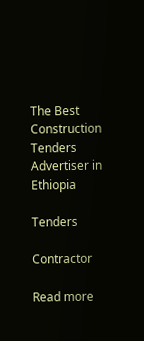The Best Construction Tenders Advertiser in Ethiopia

Tenders

Contractor

Read more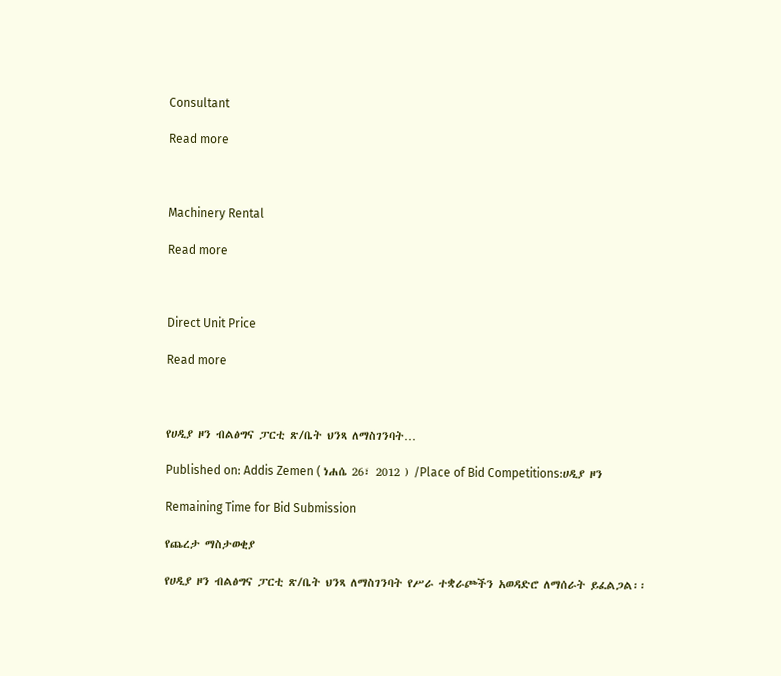Consultant

Read more



Machinery Rental

Read more



Direct Unit Price

Read more



የሀዲያ ዞን ብልፅግና ፓርቲ ጽ/ቤት ህንጻ ለማስገንባት…

Published on: Addis Zemen ( ነሐሴ 26፣ 2012 ) /Place of Bid Competitions:ሀዲያ ዞን

Remaining Time for Bid Submission

የጨረታ ማስታወቂያ

የሀዲያ ዞን ብልፅግና ፓርቲ ጽ/ቤት ህንጻ ለማስገንባት የሥራ ተቋራጮችን አወዳድሮ ለማሰራት ይፈልጋል፡፡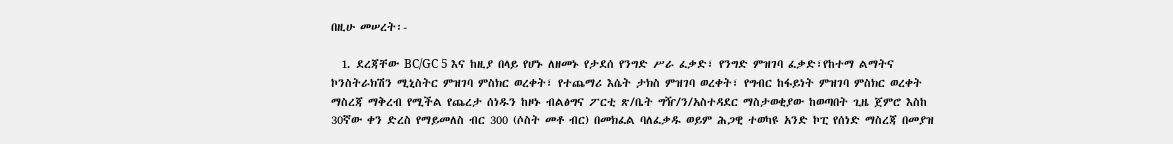በዚሁ መሠረት፡-

  1. ደረጃቸው BC/GC 5 እና ከዚያ በላይ የሆኑ ለዘመኑ የታደሰ የንግድ ሥራ ፈቃድ፣ የንግድ ምዝገባ ፈቃድ፣የከተማ ልማትና ኮንስትራክሽን ሚኒስትር ምዝገባ ምስክር ወረቀት፣ የተጨማሪ እሴት ታክስ ምዝገባ ወረቀት፣ የግብር ከፋይነት ምዝገባ ምስክር ወረቀት ማስረጃ ማቅረብ የሚችል የጨረታ ሰነዱን ከዞኑ ብልፅግና ፖርቲ ጽ/ቤት ግዥ/ን/አስተዳደር ማስታወቂያው ከወጣበት ጊዜ ጀምሮ እስከ 30ኛው ቀን ድረስ የማይመለስ ብር 300 (ሶስት መቶ ብር) በመክፈል ባለፈቃዱ ወይም ሕጋዊ ተወካዩ አንድ ኮፒ የሰነድ ማስረጃ በመያዝ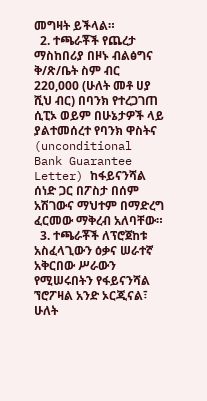መግዛት ይችላል።
  2. ተጫራቾች የጨረታ ማስከበሪያ በዞኑ ብልፅግና ቅ/ጽ/ቤት ስም ብር 220,000 (ሁለት መቶ ሀያ ሺህ ብር) በባንክ የተረጋገጠ ሲፒኦ ወይም በሁኔታዎች ላይ ያልተመሰረተ የባንክ ዋስትና (unconditional Bank Guarantee Letter) ከፋይናንሻል ሰነድ ጋር በፖስታ በሰም አሽገውና ማህተም በማድረግ ፈርመው ማቅረብ አለባቸው።
  3. ተጫራቾች ለፕሮጀከቱ አስፈላጊውን ዕቃና ሠራተኛ አቅርበው ሥራውን የሚሠሩበትን የፋይናንሻል ኘሮፖዛል አንድ ኦርጂናል፣ ሁለት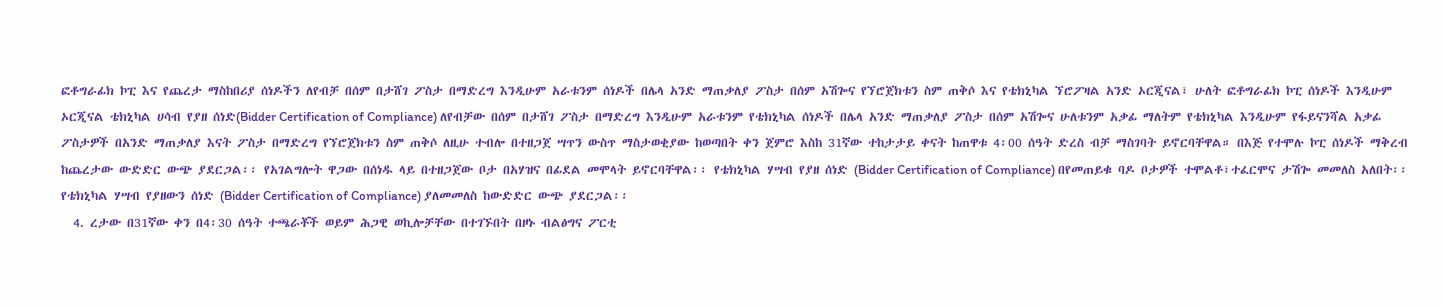ፎቶግራፊክ ኮፒ እና የጨረታ ማስከበሪያ ሰነዶችን ለየብቻ በሰም በታሸገ ፖስታ በማድረግ እንዲሁም አራቱንም ሰነዶች በሌላ አንድ ማጠቃለያ ፖስታ በሰም አሽጐና የኘሮጀክቱን ስም ጠቅሶ እና የቴክኒካል ኘሮፖዛል አንድ ኦርጂናል፣ ሁለት ፎቶግራፊክ ኮፒ ሰነዶች እንዲሁም ኦርጂናል ቴክኒካል ሀሳብ የያዘ ሰነድ(Bidder Certification of Compliance) ለየብቻው በሰም በታሸገ ፖስታ በማድረግ እንዲሁም አራቱንም የቴክኒካል ሰነዶች በሌላ አንድ ማጠቃለያ ፖስታ በሰም አሽጐና ሁለቱንም አቃፊ ማለትም የቴክኒካል እንዲሁም የፋይናንሻል አቃፊ ፖስታዎች በአንድ ማጠቃለያ እናት ፖስታ በማድረግ የኘሮጀክቱን ስም ጠቅሶ ለዚሁ ተብሎ በተዘጋጀ ሣጥን ውስጥ ማስታወቂያው ከወጣበት ቀን ጀምሮ እስከ 31ኛው ተከታታይ ቀናት ከጠዋቱ 4፡00 ሰዓት ድረስ ብቻ ማስገባት ይኖርባቸዋል። በእጅ የተሞሉ ኮፒ ሰነዶች ማቅረብ ከጨረታው ውድድር ውጭ ያደርጋል፡፡ የአገልግሎት ዋጋው በሰነዱ ላይ በተዘጋጀው ቦታ በአሃዝና በፊደል መሞላት ይኖርባቸዋል፡፡ የቴክኒካል ሃሣብ የያዘ ሰነድ (Bidder Certification of Compliance) በየመጠይቁ ባዶ ቦታዎች ተሞልቶ፣ተፈርሞና ታሽጐ መመለስ አለበት፡፡ የቴክኒካል ሃሣብ የያዘውን ሰነድ (Bidder Certification of Compliance) ያለመመለስ ከውድድር ውጭ ያደርጋል፡፡
  4. ረታው በ31ኛው ቀን በ4፡30 ሰዓት ተጫራቾች ወይም ሕጋዊ ወኪሎቻቸው በተገኙበት በዞኑ ብልፅግና ፖርቲ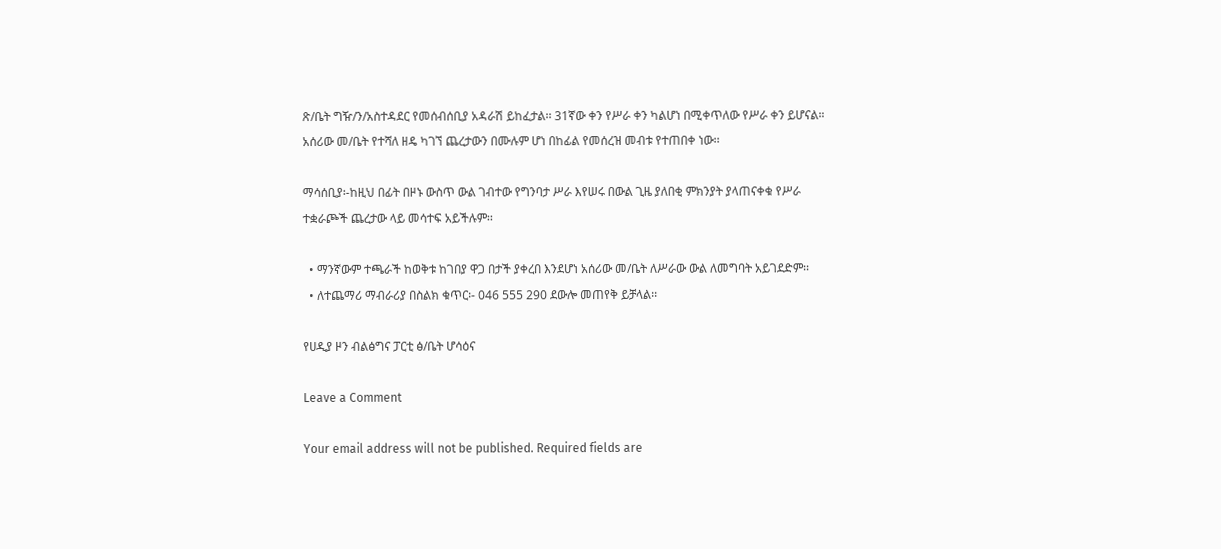ጽ/ቤት ግዥ/ን/አስተዳደር የመሰብሰቢያ አዳራሽ ይከፈታል፡፡ 31ኛው ቀን የሥራ ቀን ካልሆነ በሚቀጥለው የሥራ ቀን ይሆናል። አሰሪው መ/ቤት የተሻለ ዘዴ ካገኘ ጨረታውን በሙሉም ሆነ በከፊል የመሰረዝ መብቱ የተጠበቀ ነው፡፡

ማሳሰቢያ፡-ከዚህ በፊት በዞኑ ውስጥ ውል ገብተው የግንባታ ሥራ እየሠሩ በውል ጊዜ ያለበቂ ምክንያት ያላጠናቀቁ የሥራ ተቋራጮች ጨረታው ላይ መሳተፍ አይችሉም፡፡

  • ማንኛውም ተጫራች ከወቅቱ ከገበያ ዋጋ በታች ያቀረበ እንደሆነ አሰሪው መ/ቤት ለሥራው ውል ለመግባት አይገደድም፡፡
  • ለተጨማሪ ማብራሪያ በስልክ ቁጥር፡- 046 555 290 ደውሎ መጠየቅ ይቻላል፡፡

የሀዲያ ዞን ብልፅግና ፓርቲ ፅ/ቤት ሆሳዕና

Leave a Comment

Your email address will not be published. Required fields are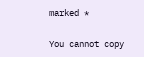marked *

You cannot copy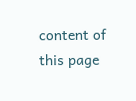content of this page